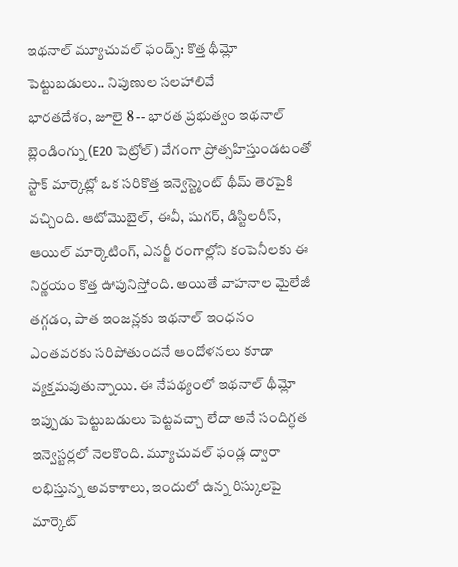ఇథనాల్ మ్యూచువల్ ఫండ్స్: కొత్త థీమ్లో పెట్టుబడులు.. నిపుణుల సలహాలివే
భారతదేశం, జూలై 8 -- భారత ప్రభుత్వం ఇథనాల్ బ్లెండింగ్ను (E20 పెట్రోల్) వేగంగా ప్రోత్సహిస్తుండటంతో స్టాక్ మార్కెట్లో ఒక సరికొత్త ఇన్వెస్ట్మెంట్ థీమ్ తెరపైకి వచ్చింది. ఆటోమొబైల్, ఈవీ, షుగర్, డిస్టిలరీస్, ఆయిల్ మార్కెటింగ్, ఎనర్జీ రంగాల్లోని కంపెనీలకు ఈ నిర్ణయం కొత్త ఊపునిస్తోంది. అయితే వాహనాల మైలేజీ తగ్గడం, పాత ఇంజన్లకు ఇథనాల్ ఇంధనం ఎంతవరకు సరిపోతుందనే ఆందోళనలు కూడా వ్యక్తమవుతున్నాయి. ఈ నేపథ్యంలో ఇథనాల్ థీమ్లో ఇప్పుడు పెట్టుబడులు పెట్టవచ్చా లేదా అనే సందిగ్ధత ఇన్వెస్టర్లలో నెలకొంది. మ్యూచువల్ ఫండ్ల ద్వారా లభిస్తున్న అవకాశాలు, ఇందులో ఉన్న రిస్కులపై మార్కెట్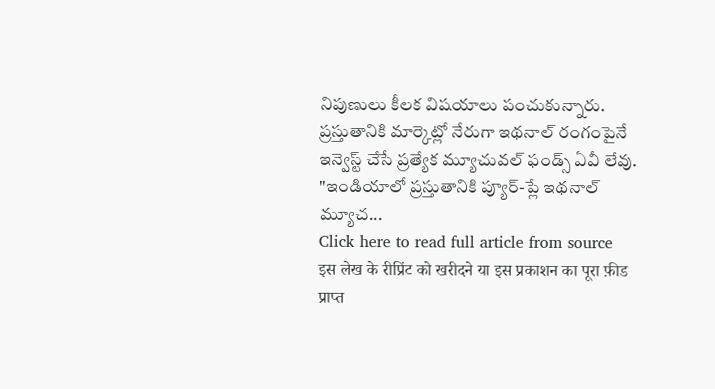నిపుణులు కీలక విషయాలు పంచుకున్నారు.
ప్రస్తుతానికి మార్కెట్లో నేరుగా ఇథనాల్ రంగంపైనే ఇన్వెస్ట్ చేసే ప్రత్యేక మ్యూచువల్ ఫండ్స్ ఏవీ లేవు.
"ఇండియాలో ప్రస్తుతానికి ప్యూర్-ప్లే ఇథనాల్ మ్యూచ...
Click here to read full article from source
इस लेख के रीप्रिंट को खरीदने या इस प्रकाशन का पूरा फ़ीड प्राप्त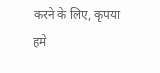करने के लिए, कृपया
हमे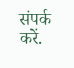संपर्क करें.